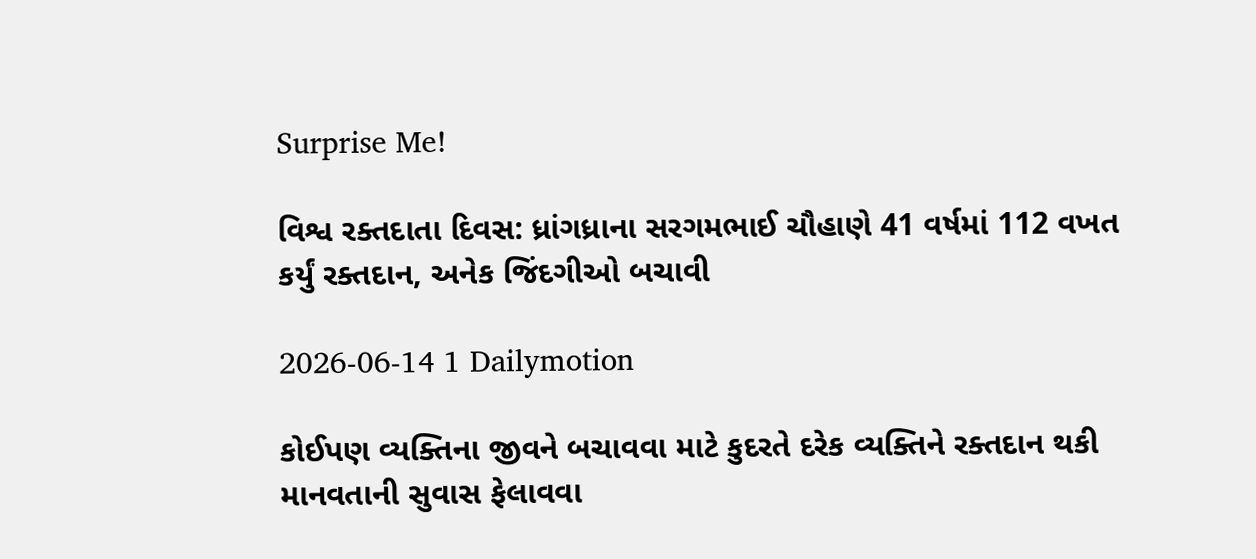Surprise Me!

વિશ્વ રક્તદાતા દિવસ: ધ્રાંગધ્રાના સરગમભાઈ ચૌહાણે 41 વર્ષમાં 112 વખત કર્યું રક્તદાન, અનેક જિંદગીઓ બચાવી

2026-06-14 1 Dailymotion

કોઈપણ વ્યક્તિના જીવને બચાવવા માટે કુદરતે દરેક વ્યક્તિને રક્તદાન થકી માનવતાની સુવાસ ફેલાવવા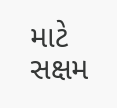માટે સક્ષમ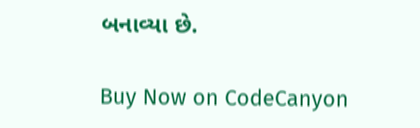બનાવ્યા છે.

Buy Now on CodeCanyon